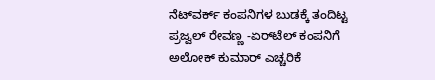ನೆಟ್‌ವರ್ಕ್ ಕಂಪನಿಗಳ ಬುಡಕ್ಕೆ ತಂದಿಟ್ಟ ಪ್ರಜ್ವಲ್ ರೇವಣ್ಣ -ಏರ್‍‌ಟೆಲ್ ಕಂಪನಿಗೆ ಅಲೋಕ್ ಕುಮಾರ್ ಎಚ್ಚರಿಕೆ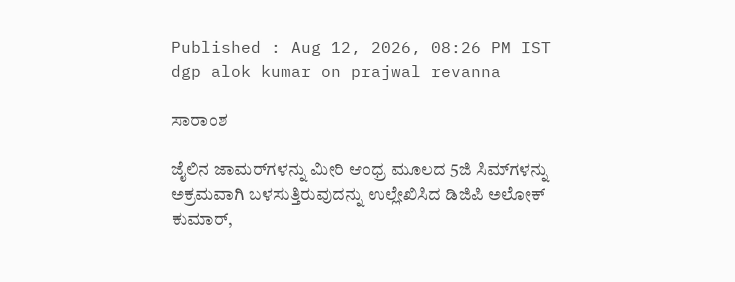Published : Aug 12, 2026, 08:26 PM IST
dgp alok kumar on prajwal revanna

ಸಾರಾಂಶ

ಜೈಲಿನ ಜಾಮರ್‌ಗಳನ್ನು ಮೀರಿ ಆಂಧ್ರ ಮೂಲದ 5ಜಿ ಸಿಮ್‌ಗಳನ್ನು ಅಕ್ರಮವಾಗಿ ಬಳಸುತ್ತಿರುವುದನ್ನು ಉಲ್ಲೇಖಿಸಿದ ಡಿಜಿಪಿ ಅಲೋಕ್ ಕುಮಾರ್,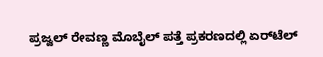ಪ್ರಜ್ವಲ್ ರೇವಣ್ಣ ಮೊಬೈಲ್ ಪತ್ತೆ ಪ್ರಕರಣದಲ್ಲಿ ಏರ್‌ಟೆಲ್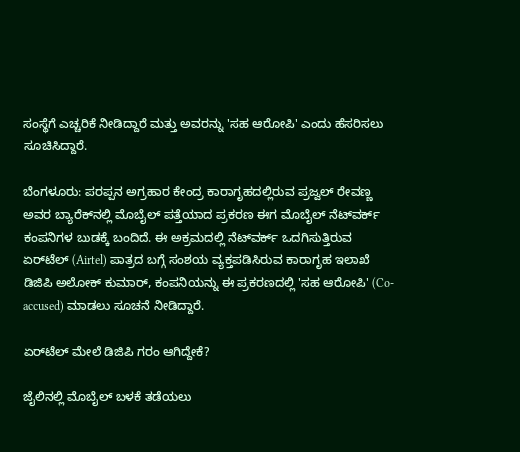ಸಂಸ್ಥೆಗೆ ಎಚ್ಚರಿಕೆ ನೀಡಿದ್ದಾರೆ ಮತ್ತು ಅವರನ್ನು 'ಸಹ ಆರೋಪಿ' ಎಂದು ಹೆಸರಿಸಲು ಸೂಚಿಸಿದ್ದಾರೆ.

ಬೆಂಗಳೂರು: ಪರಪ್ಪನ ಅಗ್ರಹಾರ ಕೇಂದ್ರ ಕಾರಾಗೃಹದಲ್ಲಿರುವ ಪ್ರಜ್ವಲ್ ರೇವಣ್ಣ ಅವರ ಬ್ಯಾರೆಕ್‌ನಲ್ಲಿ ಮೊಬೈಲ್ ಪತ್ತೆಯಾದ ಪ್ರಕರಣ ಈಗ ಮೊಬೈಲ್ ನೆಟ್‌ವರ್ಕ್ ಕಂಪನಿಗಳ ಬುಡಕ್ಕೆ ಬಂದಿದೆ. ಈ ಅಕ್ರಮದಲ್ಲಿ ನೆಟ್‌ವರ್ಕ್ ಒದಗಿಸುತ್ತಿರುವ ಏರ್‌ಟೆಲ್ (Airtel) ಪಾತ್ರದ ಬಗ್ಗೆ ಸಂಶಯ ವ್ಯಕ್ತಪಡಿಸಿರುವ ಕಾರಾಗೃಹ ಇಲಾಖೆ ಡಿಜಿಪಿ ಅಲೋಕ್ ಕುಮಾರ್, ಕಂಪನಿಯನ್ನು ಈ ಪ್ರಕರಣದಲ್ಲಿ 'ಸಹ ಆರೋಪಿ' (Co-accused) ಮಾಡಲು ಸೂಚನೆ ನೀಡಿದ್ದಾರೆ.

ಏರ್‌ಟೆಲ್‌ ಮೇಲೆ ಡಿಜಿಪಿ ಗರಂ ಆಗಿದ್ದೇಕೆ?

ಜೈಲಿನಲ್ಲಿ ಮೊಬೈಲ್ ಬಳಕೆ ತಡೆಯಲು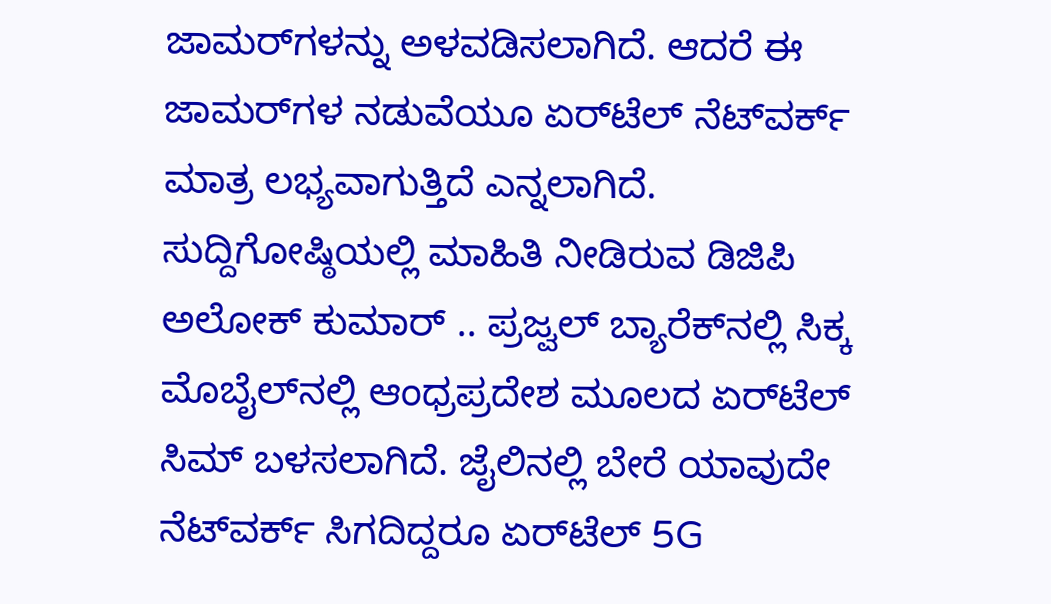ಜಾಮರ್‌ಗಳನ್ನು ಅಳವಡಿಸಲಾಗಿದೆ. ಆದರೆ ಈ ಜಾಮರ್‌ಗಳ ನಡುವೆಯೂ ಏರ್‌ಟೆಲ್ ನೆಟ್‌ವರ್ಕ್ ಮಾತ್ರ ಲಭ್ಯವಾಗುತ್ತಿದೆ ಎನ್ನಲಾಗಿದೆ. ಸುದ್ದಿಗೋಷ್ಠಿಯಲ್ಲಿ ಮಾಹಿತಿ ನೀಡಿರುವ ಡಿಜಿಪಿ ಅಲೋಕ್ ಕುಮಾರ್ .. ಪ್ರಜ್ವಲ್ ಬ್ಯಾರೆಕ್‌ನಲ್ಲಿ ಸಿಕ್ಕ ಮೊಬೈಲ್‌ನಲ್ಲಿ ಆಂಧ್ರಪ್ರದೇಶ ಮೂಲದ ಏರ್‌ಟೆಲ್ ಸಿಮ್ ಬಳಸಲಾಗಿದೆ. ಜೈಲಿನಲ್ಲಿ ಬೇರೆ ಯಾವುದೇ ನೆಟ್‌ವರ್ಕ್ ಸಿಗದಿದ್ದರೂ ಏರ್‌ಟೆಲ್ 5G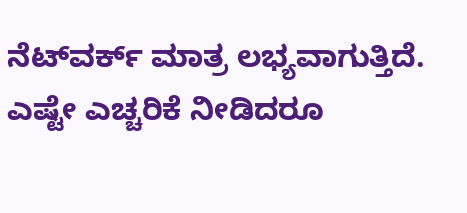ನೆಟ್‌ವರ್ಕ್ ಮಾತ್ರ ಲಭ್ಯವಾಗುತ್ತಿದೆ. ಎಷ್ಟೇ ಎಚ್ಚರಿಕೆ ನೀಡಿದರೂ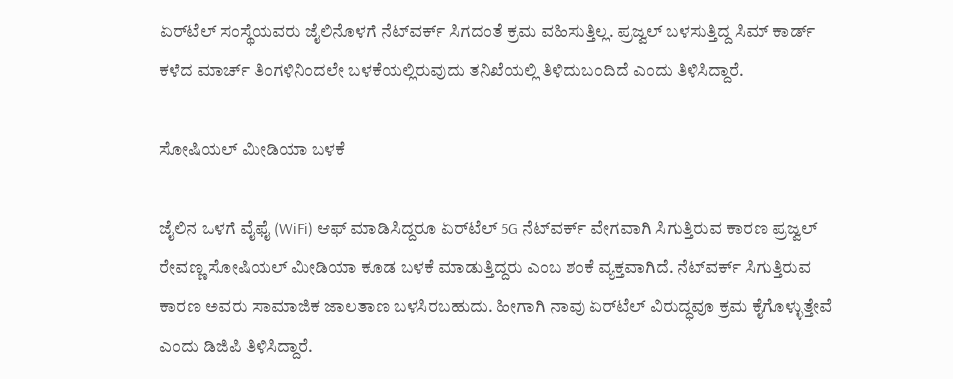ಏರ್‌ಟೆಲ್ ಸಂಸ್ಥೆಯವರು ಜೈಲಿನೊಳಗೆ ನೆಟ್‌ವರ್ಕ್ ಸಿಗದಂತೆ ಕ್ರಮ ವಹಿಸುತ್ತಿಲ್ಲ. ಪ್ರಜ್ವಲ್ ಬಳಸುತ್ತಿದ್ದ ಸಿಮ್ ಕಾರ್ಡ್ ಕಳೆದ ಮಾರ್ಚ್ ತಿಂಗಳಿನಿಂದಲೇ ಬಳಕೆಯಲ್ಲಿರುವುದು ತನಿಖೆಯಲ್ಲಿ ತಿಳಿದುಬಂದಿದೆ ಎಂದು ತಿಳಿಸಿದ್ದಾರೆ.

ಸೋಷಿಯಲ್ ಮೀಡಿಯಾ ಬಳಕೆ

ಜೈಲಿನ ಒಳಗೆ ವೈಫೈ (WiFi) ಆಫ್ ಮಾಡಿಸಿದ್ದರೂ ಏರ್‌ಟೆಲ್ 5G ನೆಟ್‌ವರ್ಕ್ ವೇಗವಾಗಿ ಸಿಗುತ್ತಿರುವ ಕಾರಣ ಪ್ರಜ್ವಲ್ ರೇವಣ್ಣ ಸೋಷಿಯಲ್ ಮೀಡಿಯಾ ಕೂಡ ಬಳಕೆ ಮಾಡುತ್ತಿದ್ದರು ಎಂಬ ಶಂಕೆ ವ್ಯಕ್ತವಾಗಿದೆ. ನೆಟ್‌ವರ್ಕ್ ಸಿಗುತ್ತಿರುವ ಕಾರಣ ಅವರು ಸಾಮಾಜಿಕ ಜಾಲತಾಣ ಬಳಸಿರಬಹುದು. ಹೀಗಾಗಿ ನಾವು ಏರ್‌ಟೆಲ್ ವಿರುದ್ಧವೂ ಕ್ರಮ ಕೈಗೊಳ್ಳುತ್ತೇವೆ ಎಂದು ಡಿಜಿಪಿ ತಿಳಿಸಿದ್ದಾರೆ.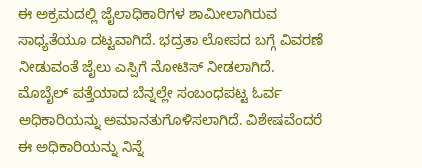ಈ ಅಕ್ರಮದಲ್ಲಿ ಜೈಲಾಧಿಕಾರಿಗಳ ಶಾಮೀಲಾಗಿರುವ ಸಾಧ್ಯತೆಯೂ ದಟ್ಟವಾಗಿದೆ. ಭದ್ರತಾ ಲೋಪದ ಬಗ್ಗೆ ವಿವರಣೆ ನೀಡುವಂತೆ ಜೈಲು ಎಸ್ಪಿಗೆ ನೋಟಿಸ್ ನೀಡಲಾಗಿದೆ. ಮೊಬೈಲ್ ಪತ್ತೆಯಾದ ಬೆನ್ನಲ್ಲೇ ಸಂಬಂಧಪಟ್ಟ ಓರ್ವ ಅಧಿಕಾರಿಯನ್ನು ಅಮಾನತುಗೊಳಿಸಲಾಗಿದೆ. ವಿಶೇಷವೆಂದರೆ ಈ ಅಧಿಕಾರಿಯನ್ನು ನಿನ್ನೆ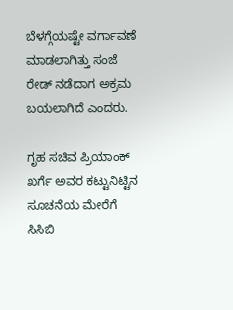ಬೆಳಗ್ಗೆಯಷ್ಟೇ ವರ್ಗಾವಣೆ ಮಾಡಲಾಗಿತ್ತು ಸಂಜೆ ರೇಡ್ ನಡೆದಾಗ ಅಕ್ರಮ ಬಯಲಾಗಿದೆ ಎಂದರು.

ಗೃಹ ಸಚಿವ ಪ್ರಿಯಾಂಕ್ ಖರ್ಗೆ ಅವರ ಕಟ್ಟುನಿಟ್ಟಿನ ಸೂಚನೆಯ ಮೇರೆಗೆ ಸಿಸಿಬಿ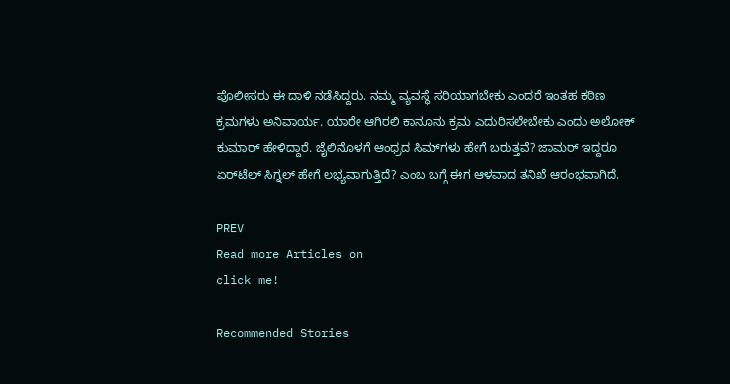ಪೊಲೀಸರು ಈ ದಾಳಿ ನಡೆಸಿದ್ದರು. ನಮ್ಮ ವ್ಯವಸ್ಥೆ ಸರಿಯಾಗಬೇಕು ಎಂದರೆ ಇಂತಹ ಕಠಿಣ ಕ್ರಮಗಳು ಅನಿವಾರ್ಯ. ಯಾರೇ ಆಗಿರಲಿ ಕಾನೂನು ಕ್ರಮ ಎದುರಿಸಲೇಬೇಕು ಎಂದು ಅಲೋಕ್ ಕುಮಾರ್ ಹೇಳಿದ್ದಾರೆ. ಜೈಲಿನೊಳಗೆ ಆಂಧ್ರದ ಸಿಮ್‌ಗಳು ಹೇಗೆ ಬರುತ್ತವೆ? ಜಾಮರ್ ಇದ್ದರೂ ಏರ್‌ಟೆಲ್ ಸಿಗ್ನಲ್ ಹೇಗೆ ಲಭ್ಯವಾಗುತ್ತಿದೆ? ಎಂಬ ಬಗ್ಗೆ ಈಗ ಆಳವಾದ ತನಿಖೆ ಆರಂಭವಾಗಿದೆ.

PREV
Read more Articles on
click me!

Recommended Stories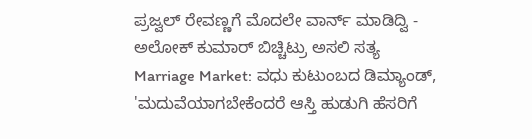ಪ್ರಜ್ವಲ್ ರೇವಣ್ಣಗೆ ಮೊದಲೇ ವಾರ್ನ್‌ ಮಾಡಿದ್ವಿ - ಅಲೋಕ್ ಕುಮಾರ್ ಬಿಚ್ಚಿಟ್ರು ಅಸಲಿ ಸತ್ಯ
Marriage Market: ವಧು ಕುಟುಂಬದ ಡಿಮ್ಯಾಂಡ್, 'ಮದುವೆಯಾಗಬೇಕೆಂದರೆ ಆಸ್ತಿ ಹುಡುಗಿ ಹೆಸರಿಗೆ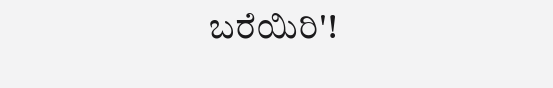ಬರೆಯಿರಿ'!